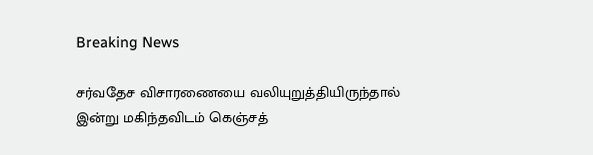Breaking News

சர்வதேச விசாரணையை வலியுறுத்தியிருந்தால் இன்று மகிந்தவிடம் கெஞ்சத்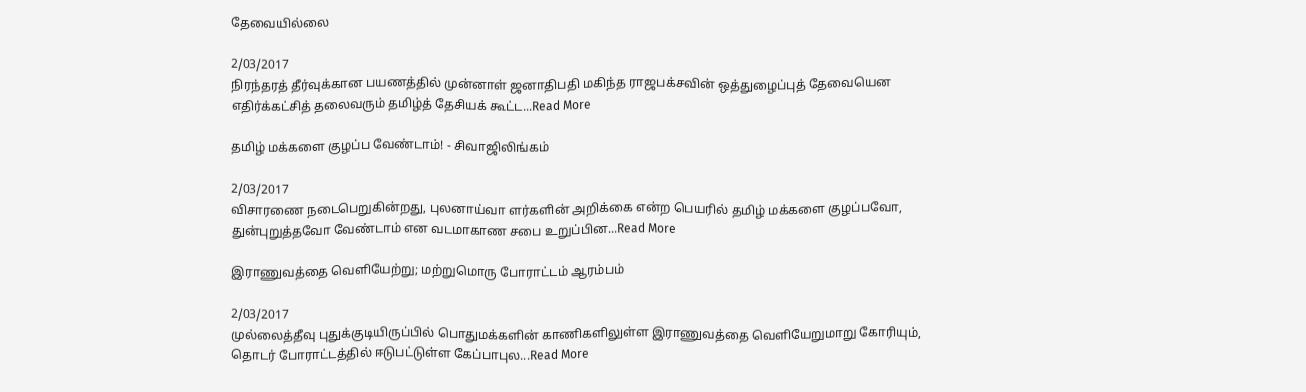தேவையில்லை

2/03/2017
நிரந்தரத் தீர்வுக்கான பயணத்தில் முன்னாள் ஜனாதிபதி மகிந்த ராஜபக்சவின் ஒத்துழைப்புத் தேவையென எதிர்க்கட்சித் தலைவரும் தமிழ்த் தேசியக் கூட்ட...Read More

தமிழ் மக்களை குழப்ப வேண்டாம்! - சிவாஜிலிங்கம்

2/03/2017
விசாரணை நடைபெறுகின்றது, புலனாய்வா ளர்களின் அறிக்கை என்ற பெயரில் தமிழ் மக்களை குழப்பவோ, துன்புறுத்தவோ வேண்டாம் என வடமாகாண சபை உறுப்பின...Read More

இராணுவத்தை வெளியேற்று; மற்றுமொரு போராட்டம் ஆரம்பம்

2/03/2017
முல்லைத்தீவு புதுக்குடியிருப்பில் பொதுமக்களின் காணிகளிலுள்ள இராணுவத்தை வெளியேறுமாறு கோரியும், தொடர் போராட்டத்தில் ஈடுபட்டுள்ள கேப்பாபுல...Read More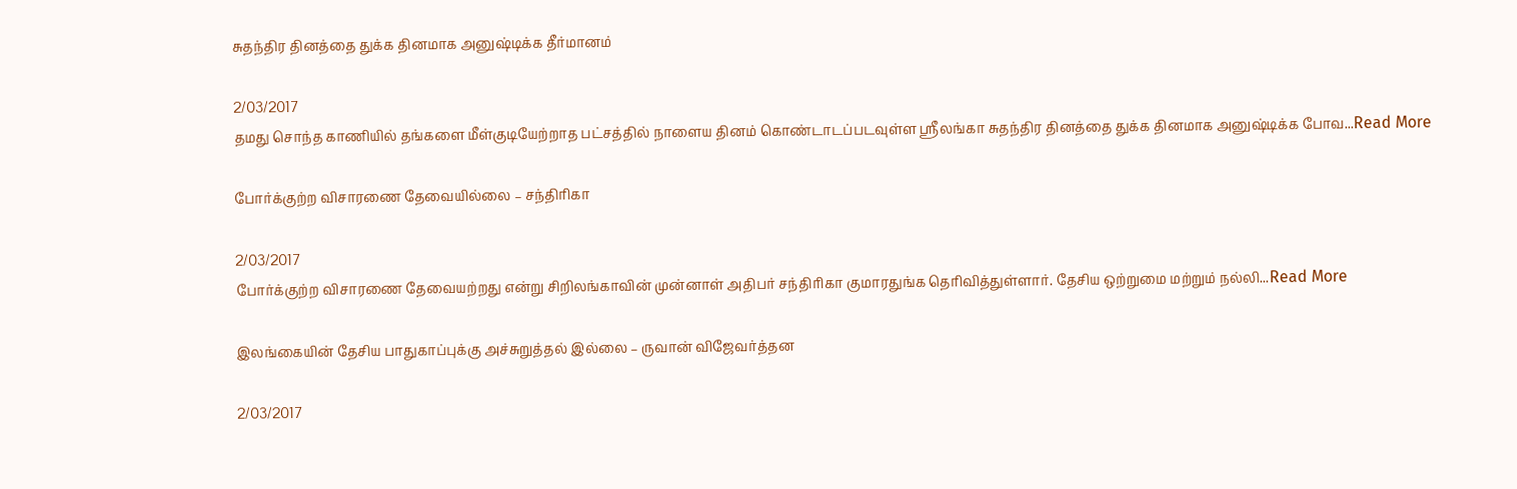சுதந்திர தினத்தை துக்க தினமாக அனுஷ்டிக்க தீர்மானம்

2/03/2017
தமது சொந்த காணியில் தங்களை மீள்குடியேற்றாத பட்சத்தில் நாளைய தினம் கொண்டாடப்படவுள்ள ஸ்ரீலங்கா சுதந்திர தினத்தை துக்க தினமாக அனுஷ்டிக்க போவ...Read More

போர்க்குற்ற விசாரணை தேவையில்லை – சந்திரிகா

2/03/2017
போர்க்குற்ற விசாரணை தேவையற்றது என்று சிறிலங்காவின் முன்னாள் அதிபர் சந்திரிகா குமாரதுங்க தெரிவித்துள்ளார். தேசிய ஒற்றுமை மற்றும் நல்லி...Read More

இலங்கையின் தேசிய பாதுகாப்புக்கு அச்சுறுத்தல் இல்லை – ருவான் விஜேவர்த்தன

2/03/2017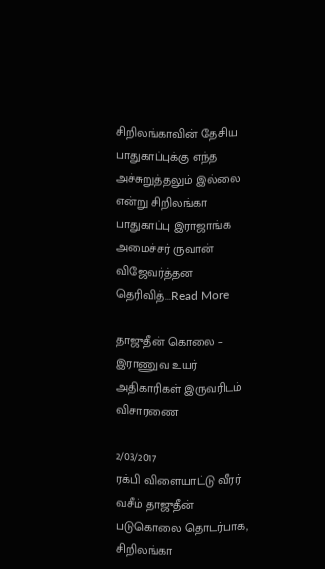சிறிலங்காவின் தேசிய பாதுகாப்புக்கு எந்த அச்சுறுத்தலும் இல்லை என்று சிறிலங்கா பாதுகாப்பு இராஜாங்க அமைச்சர் ருவான் விஜேவர்த்தன தெரிவித்...Read More

தாஜுதீன் கொலை – இராணுவ உயர் அதிகாரிகள் இருவரிடம் விசாரணை

2/03/2017
ரக்பி விளையாட்டு வீரர் வசீம் தாஜுதீன் படுகொலை தொடர்பாக, சிறிலங்கா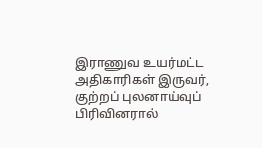இராணுவ உயர்மட்ட அதிகாரிகள் இருவர், குற்றப் புலனாய்வுப் பிரிவினரால்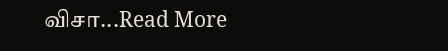விசா...Read More